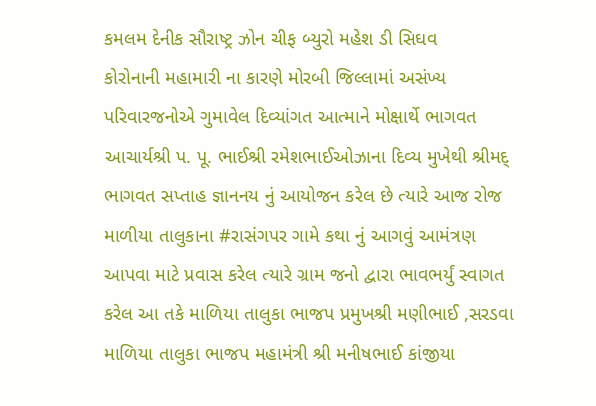કમલમ દેનીક સૌરાષ્ટ્ર ઝોન ચીફ બ્યુરો મહેશ ડી સિઘવ
કોરોનાની મહામારી ના કારણે મોરબી જિલ્લામાં અસંખ્ય પરિવારજનોએ ગુમાવેલ દિવ્યાંગત આત્માને મોક્ષાર્થે ભાગવત આચાર્યશ્રી પ. પૂ. ભાઈશ્રી રમેશભાઈઓઝાના દિવ્ય મુખેથી શ્રીમદ્ ભાગવત સપ્તાહ જ્ઞાનનય નું આયોજન કરેલ છે ત્યારે આજ રોજ માળીયા તાલુકાના #રાસંગપર ગામે કથા નું આગવું આમંત્રણ આપવા માટે પ્રવાસ કરેલ ત્યારે ગ્રામ જનો દ્વારા ભાવભર્યું સ્વાગત કરેલ આ તકે માળિયા તાલુકા ભાજપ પ્રમુખશ્રી મણીભાઈ ,સરડવા માળિયા તાલુકા ભાજપ મહામંત્રી શ્રી મનીષભાઈ કાંજીયા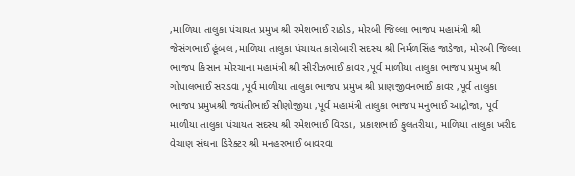,માળિયા તાલુકા પંચાયત પ્રમુખ શ્રી રમેશભાઈ રાઠોડ, મોરબી જિલ્લા ભાજપ મહામંત્રી શ્રી જેસંગભાઈ હૂંબલ ,માળિયા તાલુકા પંચાયત કારોબારી સદસ્ય શ્રી નિર્મળસિંહ જાડેજા, મોરબી જિલ્લા ભાજપ કિસાન મોરચાના મહામંત્રી શ્રી સીરીઝભાઈ કાવર ,પૂર્વ માળીયા તાલુકા ભાજપ પ્રમુખ શ્રી ગોપાલભાઈ સરડવા ,પૂર્વ માળીયા તાલુકા ભાજપ પ્રમુખ શ્રી પ્રાણજીવનભાઈ કાવર ,પૂર્વ તાલુકા ભાજપ પ્રમુખશ્રી જયંતીભાઈ સીણોજીયા ,પૂર્વ મહામંત્રી તાલુકા ભાજપ મનુભાઈ આદ્રોજા, પૂર્વ માળીયા તાલુકા પંચાયત સદસ્ય શ્રી રમેશભાઈ વિરડા, પ્રકાશભાઈ ફુલતરીયા, માળિયા તાલુકા ખરીદ વેચાણ સંઘના ડિરેક્ટર શ્રી મનહરભાઈ બાવરવા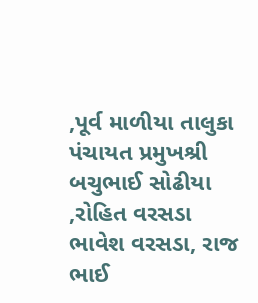,પૂર્વ માળીયા તાલુકા પંચાયત પ્રમુખશ્રી બચુભાઈ સોઢીયા ,રોહિત વરસડા ભાવેશ વરસડા, રાજ ભાઈ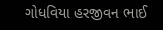ગોધવિયા હરજીવન ભાઈ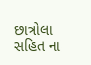છાત્રોલા સહિત ના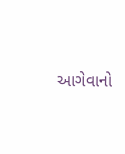આગેવાનો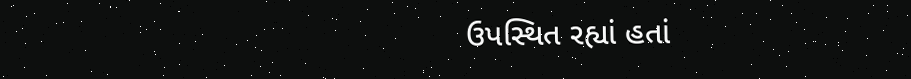ઉપસ્થિત રહ્યાં હતાં